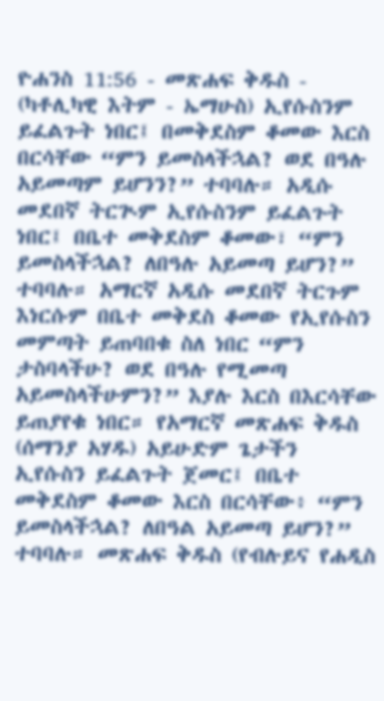ዮሐንስ 11:56 - መጽሐፍ ቅዱስ - (ካቶሊካዊ እትም - ኤማሁስ) ኢየሱስንም ይፈልጉት ነበር፤ በመቅደስም ቆመው እርስ በርሳቸው “ምን ይመስላችኋል? ወደ በዓሉ አይመጣም ይሆንን?” ተባባሉ። አዲሱ መደበኛ ትርጒም ኢየሱስንም ይፈልጉት ነበር፤ በቤተ መቅደስም ቆመው፣ “ምን ይመስላችኋል? ለበዓሉ አይመጣ ይሆን?” ተባባሉ። አማርኛ አዲሱ መደበኛ ትርጉም እነርሱም በቤተ መቅደስ ቆመው የኢየሱስን መምጣት ይጠባበቁ ስለ ነበር “ምን ታስባላችሁ? ወደ በዓሉ የሚመጣ አይመስላችሁምን?” እያሉ እርስ በእርሳቸው ይጠያየቁ ነበር። የአማርኛ መጽሐፍ ቅዱስ (ሰማንያ አሃዱ) አይሁድም ጌታችን ኢየሱስን ይፈልጉት ጀመር፤ በቤተ መቅደስም ቆመው እርስ በርሳቸው፥ “ምን ይመስላችኋል? ለበዓል አይመጣ ይሆን?” ተባባሉ። መጽሐፍ ቅዱስ (የብሉይና የሐዲስ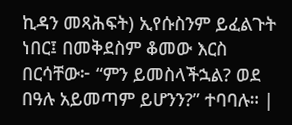ኪዳን መጻሕፍት) ኢየሱስንም ይፈልጉት ነበር፤ በመቅደስም ቆመው እርስ በርሳቸው፦ “ምን ይመስላችኋል? ወደ በዓሉ አይመጣም ይሆንን?” ተባባሉ። |